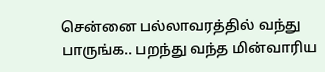சென்னை பல்லாவரத்தில் வந்து பாருங்க.. பறந்து வந்த மின்வாரிய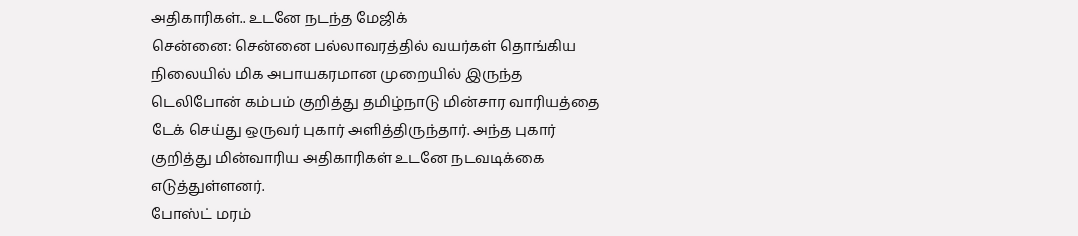அதிகாரிகள்.. உடனே நடந்த மேஜிக்
சென்னை: சென்னை பல்லாவரத்தில் வயர்கள் தொங்கிய நிலையில் மிக அபாயகரமான முறையில் இருந்த டெலிபோன் கம்பம் குறித்து தமிழ்நாடு மின்சார வாரியத்தை டேக் செய்து ஒருவர் புகார் அளித்திருந்தார். அந்த புகார் குறித்து மின்வாரிய அதிகாரிகள் உடனே நடவடிக்கை எடுத்துள்ளனர்.
போஸ்ட் மரம்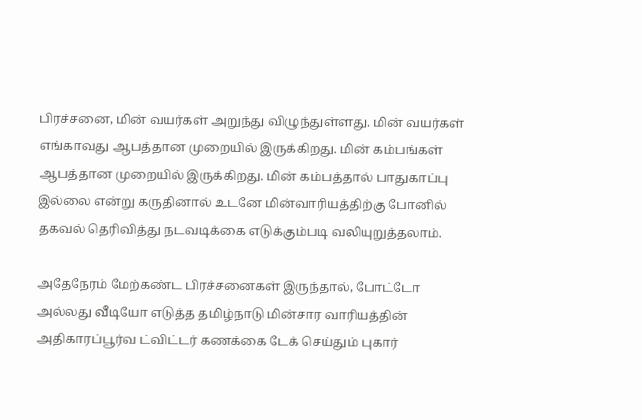பிரச்சனை, மின் வயர்கள் அறுந்து விழுந்துள்ளது. மின் வயர்கள் எங்காவது ஆபத்தான முறையில் இருக்கிறது. மின் கம்பங்கள் ஆபத்தான முறையில் இருக்கிறது. மின் கம்பத்தால் பாதுகாப்பு இல்லை என்று கருதினால் உடனே மின்வாரியத்திற்கு போனில் தகவல் தெரிவித்து நடவடிக்கை எடுக்கும்படி வலியுறுத்தலாம்.

அதேநேரம் மேற்கண்ட பிரச்சனைகள் இருந்தால், போட்டோ அல்லது வீடியோ எடுத்த தமிழ்நாடு மின்சார வாரியத்தின் அதிகாரப்பூர்வ ட்விட்டர் கணக்கை டேக் செய்தும் புகார்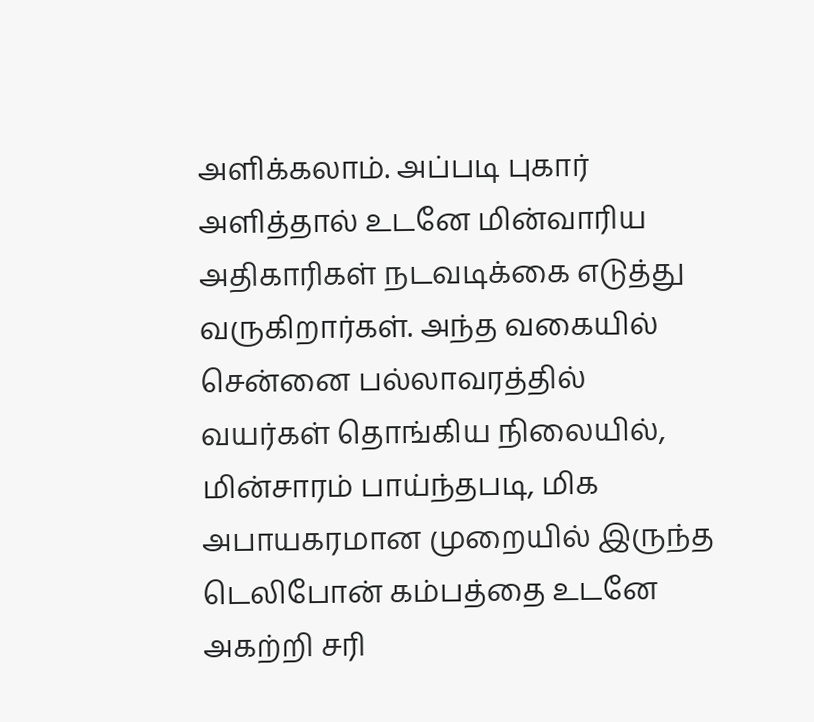அளிக்கலாம். அப்படி புகார் அளித்தால் உடனே மின்வாரிய அதிகாரிகள் நடவடிக்கை எடுத்து வருகிறார்கள். அந்த வகையில் சென்னை பல்லாவரத்தில் வயர்கள் தொங்கிய நிலையில், மின்சாரம் பாய்ந்தபடி, மிக அபாயகரமான முறையில் இருந்த டெலிபோன் கம்பத்தை உடனே அகற்றி சரி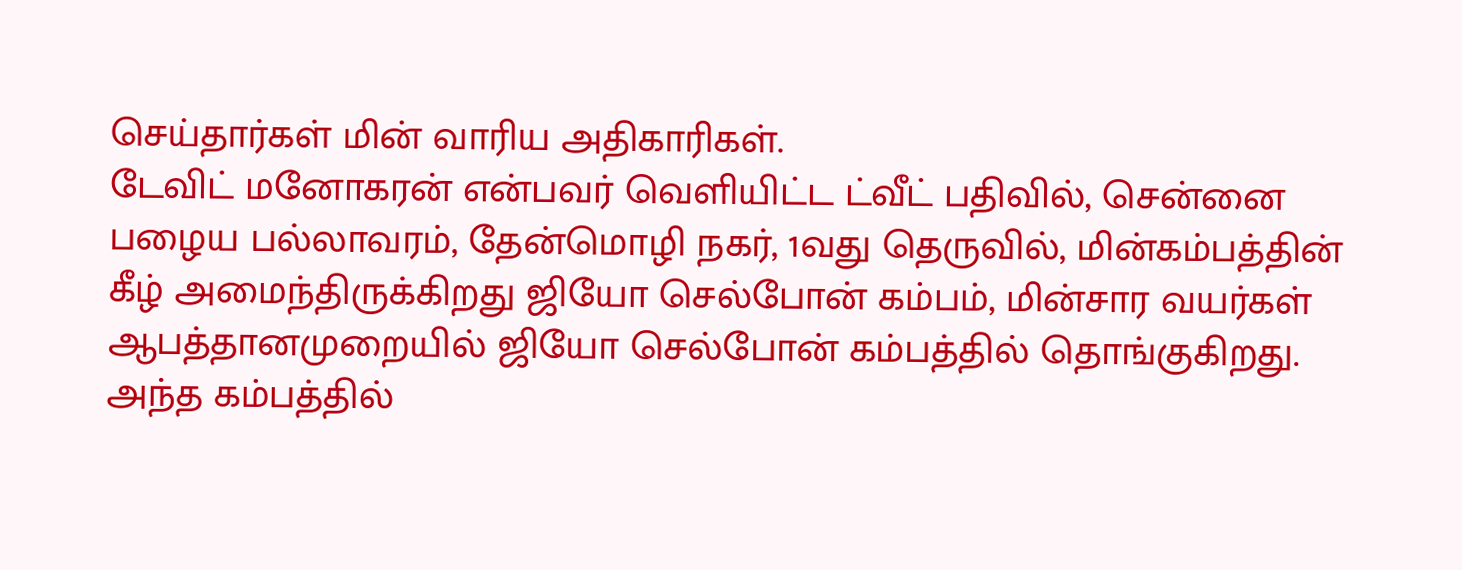செய்தார்கள் மின் வாரிய அதிகாரிகள்.
டேவிட் மனோகரன் என்பவர் வெளியிட்ட ட்வீட் பதிவில், சென்னை பழைய பல்லாவரம், தேன்மொழி நகர், 1வது தெருவில், மின்கம்பத்தின் கீழ் அமைந்திருக்கிறது ஜியோ செல்போன் கம்பம், மின்சார வயர்கள் ஆபத்தானமுறையில் ஜியோ செல்போன் கம்பத்தில் தொங்குகிறது. அந்த கம்பத்தில்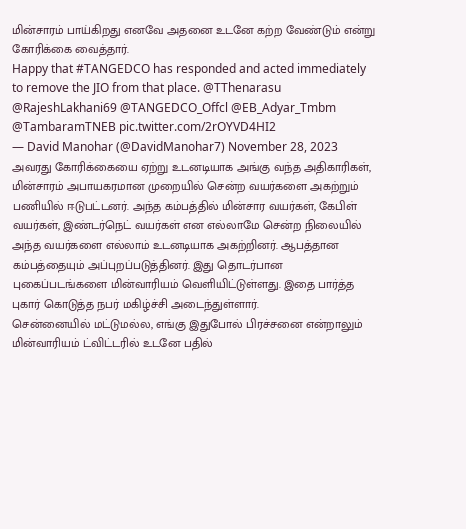மின்சாரம் பாய்கிறது எனவே அதனை உடனே கற்ற வேண்டும் என்று கோரிக்கை வைத்தார்.
Happy that #TANGEDCO has responded and acted immediately to remove the JIO from that place. @TThenarasu @RajeshLakhani69 @TANGEDCO_Offcl @EB_Adyar_Tmbm @TambaramTNEB pic.twitter.com/2rOYVD4HI2
— David Manohar (@DavidManohar7) November 28, 2023
அவரது கோரிக்கையை ஏற்று உடனடியாக அங்கு வந்த அதிகாரிகள், மின்சாரம் அபாயகரமான முறையில் சென்ற வயர்களை அகற்றும் பணியில் ஈடுபட்டனர். அந்த கம்பத்தில் மின்சார வயர்கள், கேபிள் வயர்கள், இண்டர்நெட் வயர்கள் என எல்லாமே சென்ற நிலையில் அந்த வயர்களை எல்லாம் உடனடியாக அகற்றினர். ஆபத்தான கம்பத்தையும் அப்புறப்படுத்தினர். இது தொடர்பான புகைப்படங்களை மின்வாரியம் வெளியிட்டுள்ளது. இதை பார்த்த புகார் கொடுத்த நபர் மகிழ்ச்சி அடைந்துள்ளார்.
சென்னையில் மட்டுமல்ல, எங்கு இதுபோல் பிரச்சனை என்றாலும் மின்வாரியம் ட்விட்டரில் உடனே பதில்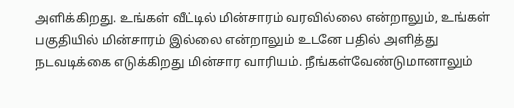அளிக்கிறது. உங்கள் வீட்டில் மின்சாரம் வரவில்லை என்றாலும், உங்கள் பகுதியில் மின்சாரம் இல்லை என்றாலும் உடனே பதில் அளித்து நடவடிக்கை எடுக்கிறது மின்சார வாரியம். நீங்கள்வேண்டுமானாலும்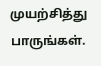முயற்சித்து பாருங்கள்.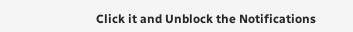Click it and Unblock the Notifications